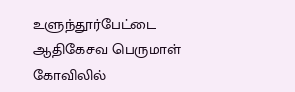உளுந்தூர்பேட்டை ஆதிகேசவ பெருமாள் கோவிலில்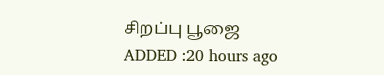சிறப்பு பூஜை
ADDED :20 hours ago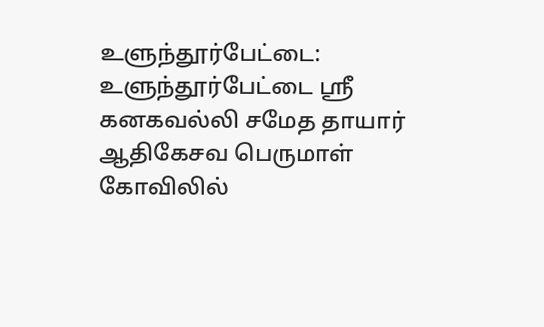உளுந்தூர்பேட்டை: உளுந்தூர்பேட்டை ஸ்ரீ கனகவல்லி சமேத தாயார் ஆதிகேசவ பெருமாள் கோவிலில்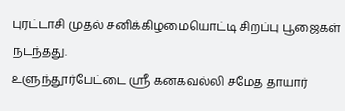புரட்டாசி முதல் சனிக்கிழமையொட்டி சிறப்பு பூஜைகள் நடந்தது.
உளுந்தூர்பேட்டை ஸ்ரீ கனகவல்லி சமேத தாயார்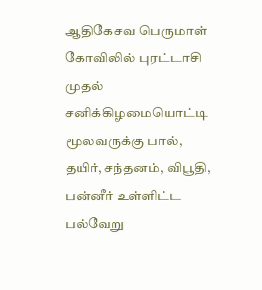ஆதிகேசவ பெருமாள் கோவிலில் புரட்டாசி முதல் சனிக்கிழமையொட்டி மூலவருக்கு பால், தயிர், சந்தனம், விபூதி, பன்னீர் உள்ளிட்ட பல்வேறு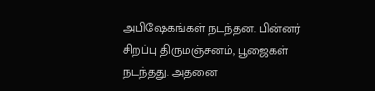அபிஷேகங்கள் நடந்தன. பின்னர் சிறப்பு திருமஞ்சனம், பூஜைகள் நடந்தது. அதனை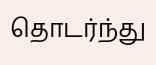தொடர்ந்து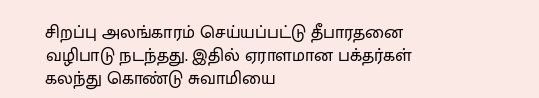சிறப்பு அலங்காரம் செய்யப்பட்டு தீபாரதனை வழிபாடு நடந்தது. இதில் ஏராளமான பக்தர்கள் கலந்து கொண்டு சுவாமியை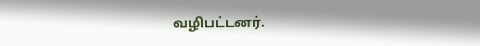வழிபட்டனர்.